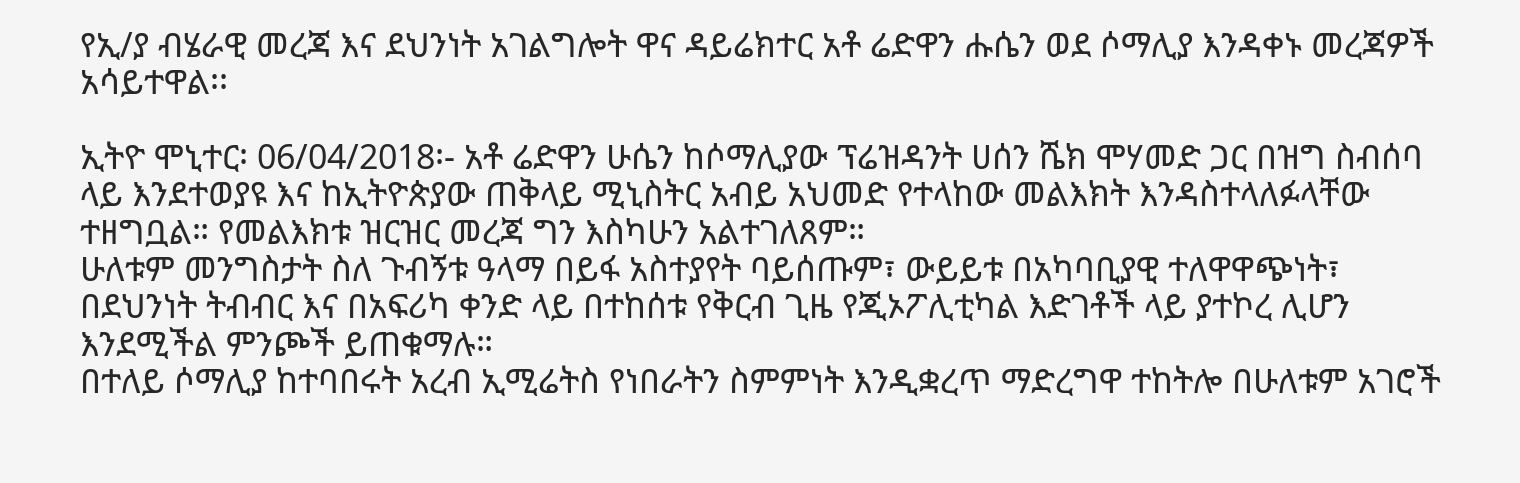የኢ/ያ ብሄራዊ መረጃ እና ደህንነት አገልግሎት ዋና ዳይሬክተር አቶ ሬድዋን ሑሴን ወደ ሶማሊያ እንዳቀኑ መረጃዎች አሳይተዋል፡፡

ኢትዮ ሞኒተር፡ 06/04/2018፡- አቶ ሬድዋን ሁሴን ከሶማሊያው ፕሬዝዳንት ሀሰን ሼክ ሞሃመድ ጋር በዝግ ስብሰባ ላይ እንደተወያዩ እና ከኢትዮጵያው ጠቅላይ ሚኒስትር አብይ አህመድ የተላከው መልእክት እንዳስተላለፉላቸው ተዘግቧል። የመልእክቱ ዝርዝር መረጃ ግን እስካሁን አልተገለጸም።
ሁለቱም መንግስታት ስለ ጉብኝቱ ዓላማ በይፋ አስተያየት ባይሰጡም፣ ውይይቱ በአካባቢያዊ ተለዋዋጭነት፣ በደህንነት ትብብር እና በአፍሪካ ቀንድ ላይ በተከሰቱ የቅርብ ጊዜ የጂኦፖሊቲካል እድገቶች ላይ ያተኮረ ሊሆን እንደሚችል ምንጮች ይጠቁማሉ።
በተለይ ሶማሊያ ከተባበሩት አረብ ኢሚሬትስ የነበራትን ስምምነት እንዲቋረጥ ማድረግዋ ተከትሎ በሁለቱም አገሮች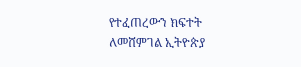የተፈጠረውን ክፍተት ለመሸምገል ኢትዮጵያ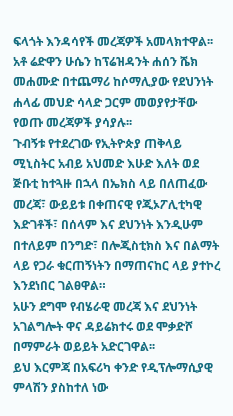ፍላጎት እንዳሳየች መረጃዎች አመላክተዋል፡፡
አቶ ሬድዋን ሁሴን ከፕሬዝዳንት ሐሰን ሼክ መሐሙድ በተጨማሪ ከሶማሊያው የደህንነት ሐላፊ መህድ ሳላድ ጋርም መወያየታቸው የወጡ መረጃዎች ያሳያሉ፡፡
ጉብኝቱ የተደረገው የኢትዮጵያ ጠቅላይ ሚኒስትር አብይ አህመድ እሁድ እለት ወደ ጅቡቲ ከተጓዙ በኋላ በኤክስ ላይ በለጠፈው መረጃ፣ ውይይቱ በቀጠናዊ የጂኦፖሊቲካዊ እድገቶች፣ በሰላም እና ደህንነት እንዲሁም በተለይም በንግድ፣ በሎጂስቲክስ እና በልማት ላይ የጋራ ቁርጠኝነትን በማጠናከር ላይ ያተኮረ እንደነበር ገልፀዋል።
አሁን ደግሞ የብሄራዊ መረጃ እና ደህንነት አገልግሎት ዋና ዳይሬክተሩ ወደ ሞቃድሾ በማምራት ወይይት አድርገዋል፡፡
ይህ እርምጃ በአፍሪካ ቀንድ የዲፕሎማሲያዊ ምላሽን ያስከተለ ነው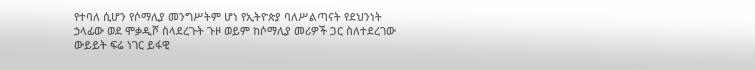የተባለ ሲሆን የሶማሊያ መንግሥትም ሆነ የኢትዮጵያ ባለሥልጣናት የደህንነት ኃላፊው ወደ ሞቃዲሾ ስላደረጉት ጉዞ ወይም ከሶማሊያ መሪዎች ጋር ስለተደረገው ውይይት ፍሬ ነገር ይፋዊ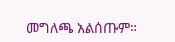መግለጫ አልሰጡም።